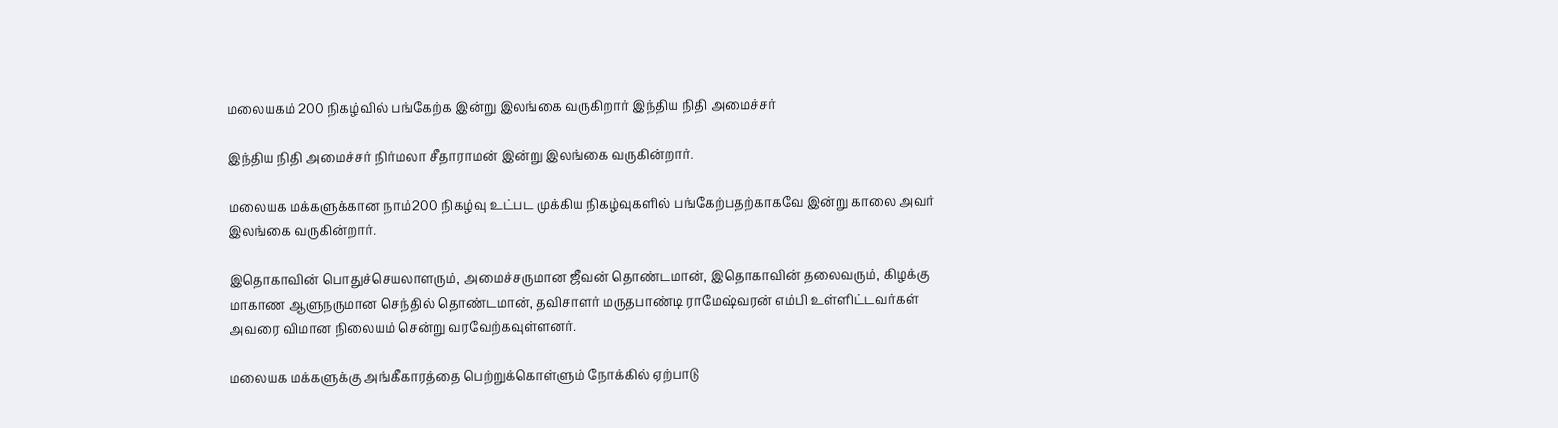மலையகம் 200 நிகழ்வில் பங்கேற்க இன்று இலங்கை வருகிறார் இந்திய நிதி அமைச்சர்

இந்திய நிதி அமைச்சர் நிர்மலா சீதாராமன் இன்று இலங்கை வருகின்றார்.

மலையக மக்களுக்கான நாம்200 நிகழ்வு உட்பட முக்கிய நிகழ்வுகளில் பங்கேற்பதற்காகவே இன்று காலை அவர் இலங்கை வருகின்றார்.

இதொகாவின் பொதுச்செயலாளரும், அமைச்சருமான ஜீவன் தொண்டமான், இதொகாவின் தலைவரும், கிழக்கு மாகாண ஆளுநருமான செந்தில் தொண்டமான், தவிசாளர் மருதபாண்டி ராமேஷ்வரன் எம்பி உள்ளிட்டவர்கள் அவரை விமான நிலையம் சென்று வரவேற்கவுள்ளனர்.

மலையக மக்களுக்கு அங்கீகாரத்தை பெற்றுக்கொள்ளும் நோக்கில் ஏற்பாடு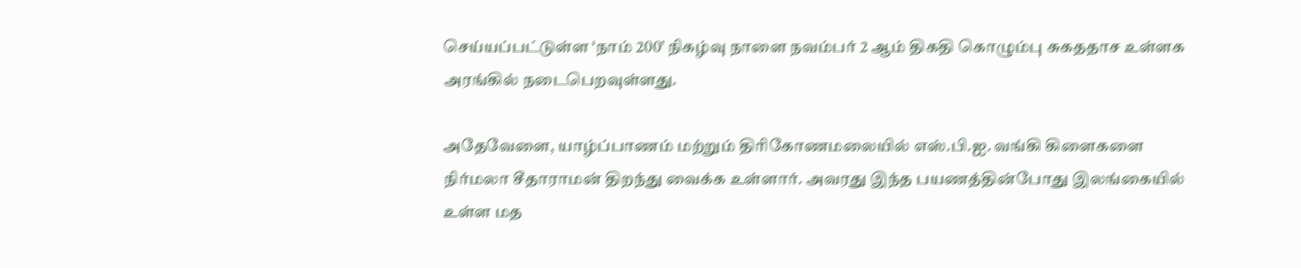செய்யப்பட்டுள்ள ‘நாம் 200’ நிகழ்வு நாளை நவம்பர் 2 ஆம் திகதி கொழும்பு சுகததாச உள்ளக அரங்கில் நடைபெறவுள்ளது.

அதேவேளை, யாழ்ப்பாணம் மற்றும் திரிகோணமலையில் எஸ்.பி.ஐ. வங்கி கிளைகளை நிர்மலா சீதாராமன் திறந்து வைக்க உள்ளார். அவரது இந்த பயணத்தின்போது இலங்கையில் உள்ள மத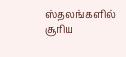ஸ்தலங்களில் சூரிய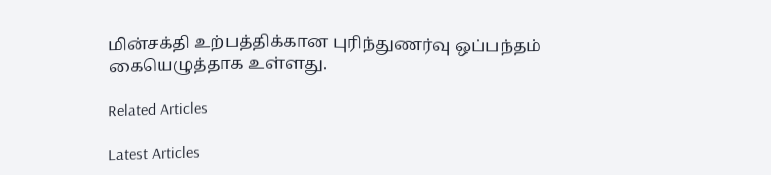மின்சக்தி உற்பத்திக்கான புரிந்துணர்வு ஒப்பந்தம் கையெழுத்தாக உள்ளது.

Related Articles

Latest Articles